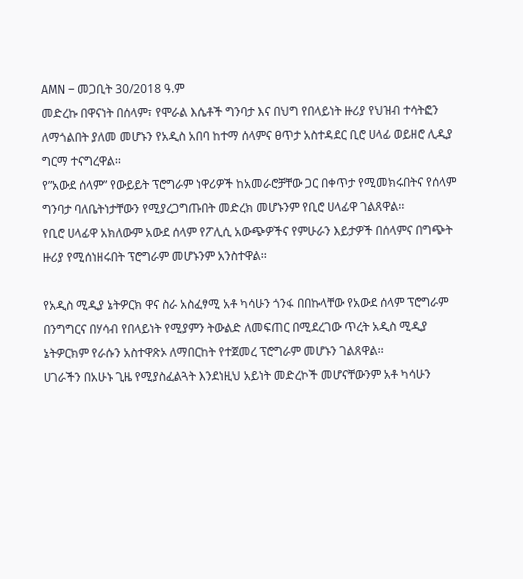AMN – መጋቢት 30/2018 ዓ.ም
መድረኩ በዋናነት በሰላም፣ የሞራል እሴቶች ግንባታ እና በህግ የበላይነት ዙሪያ የህዝብ ተሳትፎን ለማጎልበት ያለመ መሆኑን የአዲስ አበባ ከተማ ሰላምና ፀጥታ አስተዳደር ቢሮ ሀላፊ ወይዘሮ ሊዲያ ግርማ ተናግረዋል፡፡
የ”አውደ ሰላም” የውይይት ፕሮግራም ነዋሪዎች ከአመራሮቻቸው ጋር በቀጥታ የሚመክሩበትና የሰላም ግንባታ ባለቤትነታቸውን የሚያረጋግጡበት መድረክ መሆኑንም የቢሮ ሀላፊዋ ገልጸዋል፡፡
የቢሮ ሀላፊዋ አክለውም አውደ ሰላም የፖሊሲ አውጭዎችና የምሁራን እይታዎች በሰላምና በግጭት ዙሪያ የሚሰነዘሩበት ፕሮግራም መሆኑንም አንስተዋል፡፡

የአዲስ ሚዲያ ኔትዎርክ ዋና ስራ አስፈፃሚ አቶ ካሳሁን ጎንፋ በበኩላቸው የአውደ ሰላም ፕሮግራም በንግግርና በሃሳብ የበላይነት የሚያምን ትውልድ ለመፍጠር በሚደረገው ጥረት አዲስ ሚዲያ ኔትዎርክም የራሱን አስተዋጽኦ ለማበርከት የተጀመረ ፕሮግራም መሆኑን ገልጸዋል፡፡
ሀገራችን በአሁኑ ጊዜ የሚያስፈልጓት እንደነዚህ አይነት መድረኮች መሆናቸውንም አቶ ካሳሁን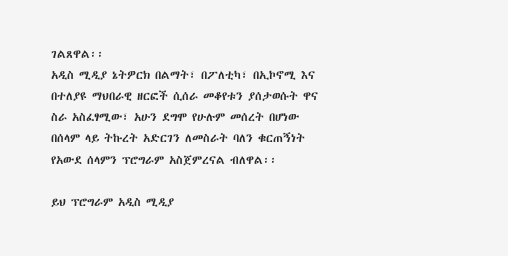ገልጸዋል፡፡
አዲስ ሚዲያ ኔትዎርክ በልማት፣ በፖለቲካ፣ በኢኮኖሚ እና በተለያዩ ማህበራዊ ዘርፎች ሲሰራ መቆየቱን ያሰታወሱት ዋና ስራ አስፈፃሚው፣ አሁን ደግሞ የሁሉም መሰረት በሆነው በሰላም ላይ ትኩረት አድርገን ለመስራት ባለን ቁርጠኝነት የአውደ ሰላምን ፕሮግራም አስጀምረናል ብለዋል፡፡

ይህ ፕሮግራም አዲስ ሚዲያ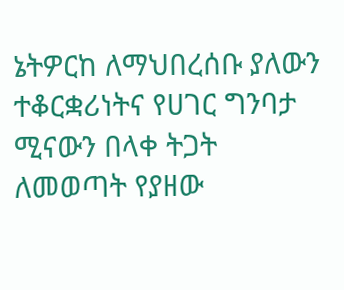ኔትዎርከ ለማህበረሰቡ ያለውን ተቆርቋሪነትና የሀገር ግንባታ ሚናውን በላቀ ትጋት ለመወጣት የያዘው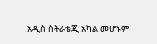አዲስ ስትራቴጂ አካል መሆኑም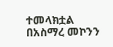ተመላክቷል
በአስማረ መኮንን